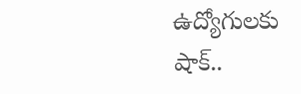ఉద్యోగులకు షాక్..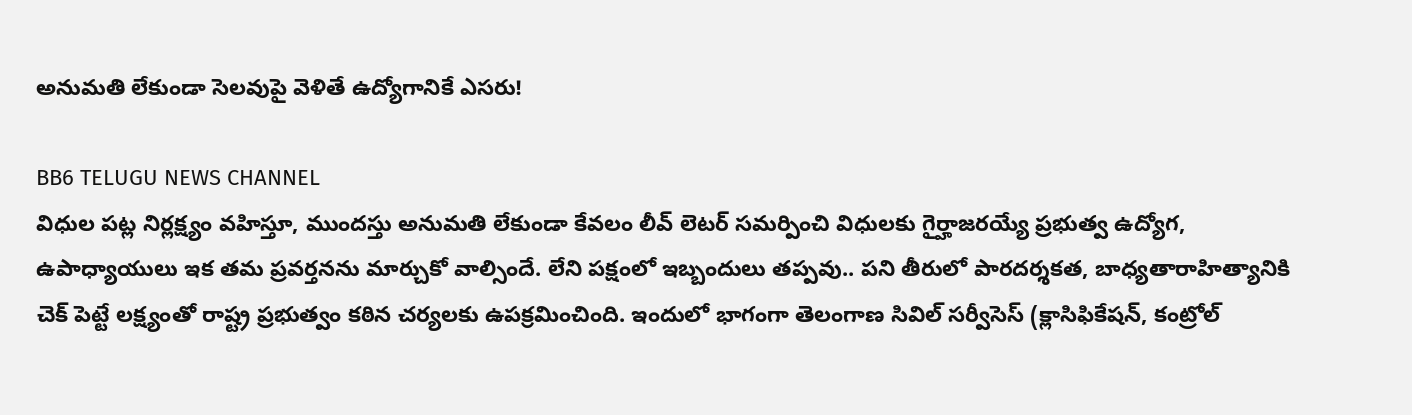అనుమతి లేకుండా సెలవుపై వెళితే ఉద్యోగానికే ఎసరు!

BB6 TELUGU NEWS CHANNEL
విధుల పట్ల నిర్లక్ష్యం వహిస్తూ, ముందస్తు అనుమతి లేకుండా కేవలం లీవ్ లెటర్ సమర్పించి విధులకు గైర్హాజరయ్యే ప్రభుత్వ ఉద్యోగ, ఉపాధ్యాయులు ఇక తమ ప్రవర్తనను మార్చుకో వాల్సిందే. లేని పక్షంలో ఇబ్బందులు తప్పవు.. పని తీరులో పారద‌ర్శకత, బాధ్యతారాహిత్యానికి చెక్ పెట్టే లక్ష్యంతో రాష్ట్ర ప్రభుత్వం కఠిన చర్యలకు ఉపక్రమించింది. ఇందులో భాగంగా తెలంగాణ సివిల్ సర్వీసెస్ (క్లాసిఫికేషన్, కంట్రోల్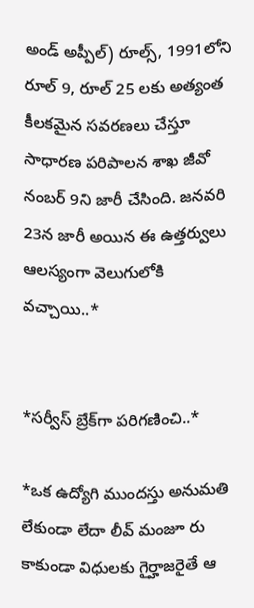అండ్ అప్పీల్) రూల్స్, 1991లోని రూల్ 9, రూల్ 25 లకు అత్యంత కీలకమైన సవరణలు చేస్తూ సాధారణ పరిపాలన శాఖ జీవో నంబర్ 9ని జారీ చేసింది. జనవరి 23న జారీ అయిన ఈ ఉత్తర్వులు ఆలస్యంగా వెలుగులోకి వచ్చాయి..*


*సర్వీస్ బ్రేక్‌గా పరిగణించి..*

*ఒక ఉద్యోగి ముందస్తు అనుమతి లేకుండా లేదా లీవ్ మంజూ రు కాకుండా విధులకు గైర్హాజరైతే ఆ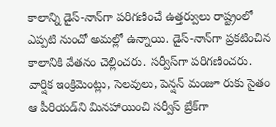కాలాన్ని డైస్-నాన్‌గా పరిగణించే ఉత్తర్వులు రాష్ట్రంలో ఎప్పటి నుంచో అమల్లో ఉన్నాయి. డైస్-నాన్‌గా ప్రకటించిన కాలానికి వేతనం చెల్లించరు. సర్వీస్‌గా పరిగణించరు. వార్షిక ఇంక్రిమెంట్లు, సెలవులు, పెన్షన్ మంజూ రుకు సైతం ఆ పీరియడ్‌ని మినహాయించి సర్వీస్ బ్రేక్‌గా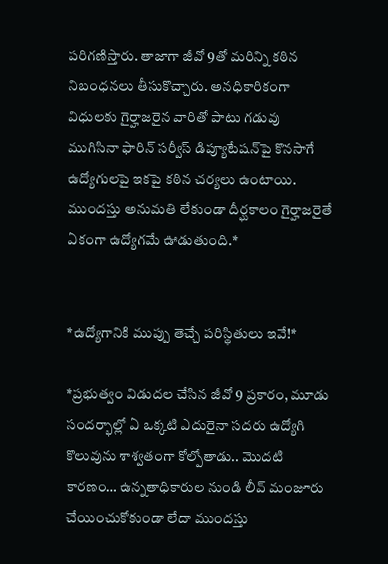పరిగణిస్తారు. తాజాగా జీవో 9తో మరిన్ని కఠిన నిబంధనలు తీసుకొచ్చారు. అనధికారికంగా విధులకు గైర్హాజరైన వారితో పాటు గడువు ముగిసినా ఫారిన్ సర్వీస్‌ డిప్యూటేషన్‌పై కొనసాగే ఉద్యోగులపై ఇకపై కఠిన చర్యలు ఉంటాయి. ముందస్తు అనుమతి లేకుండా దీర్ఘకాలం గైర్హాజరైతే ఏకంగా ఉద్యోగమే ఊడుతుంది.*


*ఉద్యోగానికి ముప్పు తెచ్చే పరిస్థితులు ఇవే!*

*ప్రభుత్వం విడుదల చేసిన జీవో 9 ప్రకారం, మూడు సందర్భాల్లో ఏ ఒక్కటి ఎదురైనా సదరు ఉద్యోగి కొలువును శాశ్వతంగా కోల్పోతాడు.. మొదటి కారణం… ఉన్నతాధికారుల నుండి లీవ్ మంజూరు చేయించుకోకుండా లేదా ముందస్తు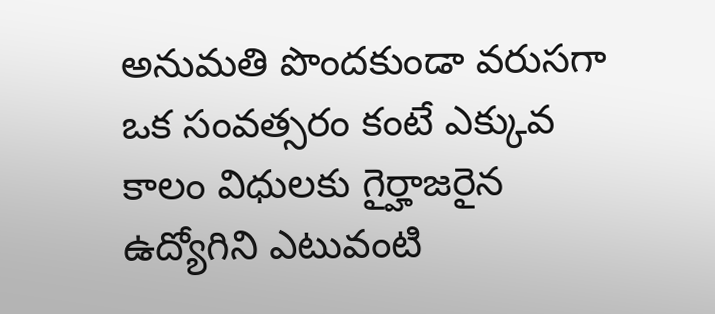అనుమతి పొందకుండా వరుసగా ఒక సంవత్సరం కంటే ఎక్కువ కాలం విధులకు గైర్హాజరైన ఉద్యోగిని ఎటువంటి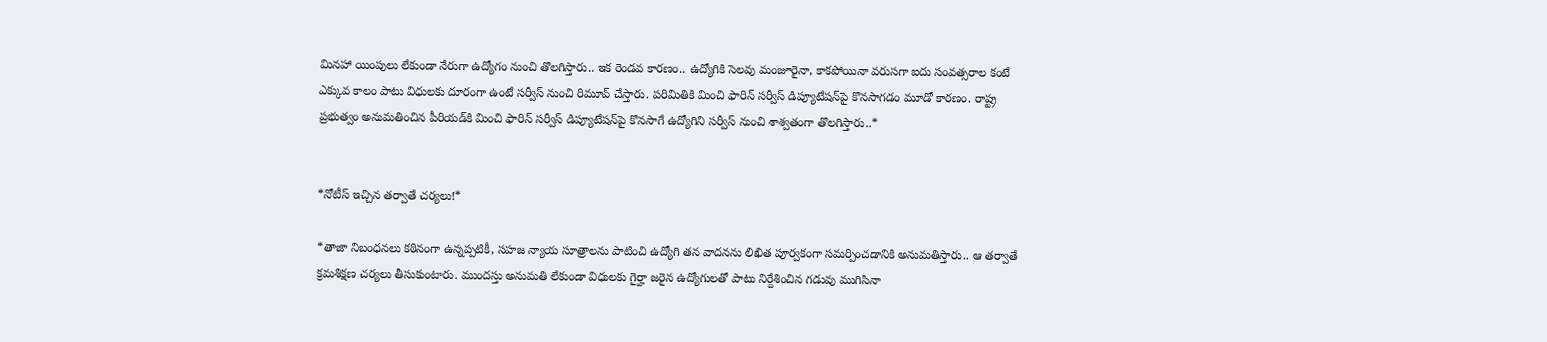మినహా యింపులు లేకుండా నేరుగా ఉద్యోగం నుంచి తొలగిస్తారు.. ఇక రెండవ కారణం.. ఉద్యోగికి సెలవు మంజూరైనా, కాకపోయినా వరుసగా ఐదు సంవత్సరాల కంటే ఎక్కువ కాలం పాటు విధులకు దూరంగా ఉంటే సర్వీస్ నుంచి రిమూవ్ చేస్తారు. పరిమితికి మించి ఫారిన్ సర్వీస్ డిప్యూటేషన్‌పై ‌కొనసాగడం మూడో కారణం. రాష్ట్ర ప్రభుత్వం అనుమతించిన ‌పీరియడ్‌కి మించి ఫారిన్ సర్వీస్ డిప్యూటేషన్‌పై కొనసాగే ఉద్యోగిని సర్వీస్ నుంచి శాశ్వతంగా తొలగిస్తారు..*


*నోటీస్ ఇచ్చిన తర్వాతే చర్యలు!*

*తాజా నిబంధనలు కఠినంగా ఉన్నప్పటికీ, సహజ న్యాయ సూత్రాలను పాటించి ఉద్యోగి తన వాదనను లిఖిత పూర్వకంగా సమర్పించడానికి అనుమతిస్తారు.. ఆ తర్వాతే క్రమశిక్షణ చర్యలు తీసుకుంటారు. ముందస్తు అనుమతి లేకుండా విధులకు గైర్హా జరైన ఉద్యోగులతో పాటు నిర్దేశించిన గడువు ముగిసినా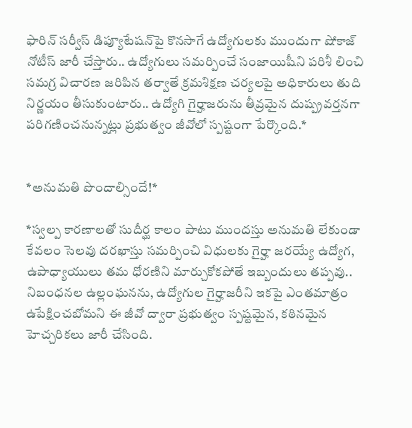ఫారిన్ సర్వీస్‌ డిప్యూటేషన్‌పై కొనసాగే ఉద్యోగులకు ముందుగా షోకాజ్ నోటీస్ జారీ చేస్తారు.. ఉద్యోగులు సమర్పించే సంజాయిషీని పరిశీ లించి సమగ్ర విచారణ జరిపిన తర్వాతే క్రమశిక్షణ చర్యలపై అధికారులు తుది నిర్ణయం తీసుకుంటారు.. ఉద్యోగి గైర్హాజరును తీవ్రమైన దుష్ప్రవర్తనగా పరిగణించనున్నట్లు ప్రభుత్వం జీవోలో స్పష్టంగా పేర్కొంది.*


*అనుమతి పొందాల్సిందే!*

*స్వల్ప కారణాలతో సుదీర్ఘ కాలం పాటు ముందస్తు అనుమతి లేకుండా కేవలం సెలవు దరఖాస్తు సమర్పించి విధులకు గైర్హా జరయ్యే ఉద్యోగ, ఉపాధ్యాయులు తమ ధోరణిని మార్చుకోకపోతే ఇబ్బందులు తప్పవు.. నిబంధనల ఉల్లంఘనను, ఉద్యోగుల గైర్హాజరీని ఇకపై ఎంతమాత్రం ఉపేక్షించబోమని ఈ జీవో ద్వారా ప్రభుత్వం స్పష్టమైన, కఠినమైన హెచ్చరికలు జారీ చేసింది.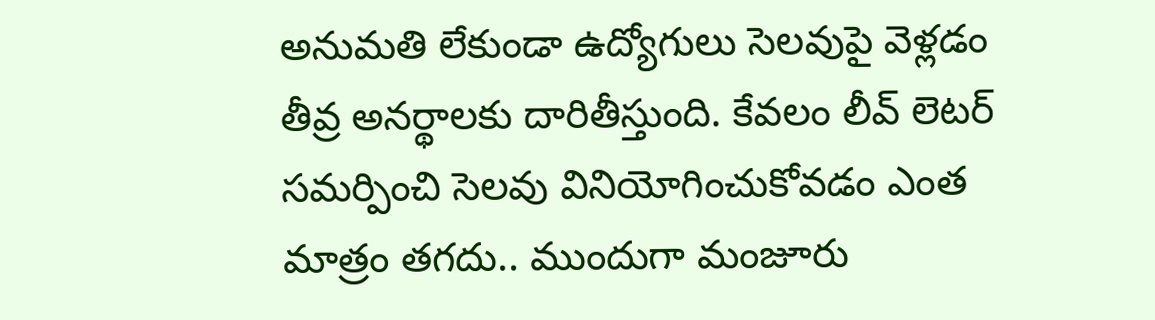అనుమతి లేకుండా ఉద్యోగులు సెలవుపై వెళ్లడం తీవ్ర అనర్థాలకు దారితీస్తుంది. కేవలం లీవ్ లెటర్ సమర్పించి సెలవు వినియోగించు‌కోవడం ఎంత మాత్రం తగదు.. ముందుగా మంజూరు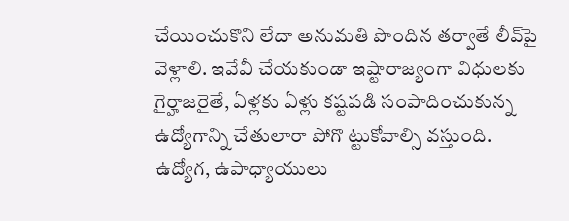చేయించుకొని లేదా అనుమతి పొందిన తర్వాతే లీవ్‌పై వెళ్లాలి. ఇవేవీ చేయకుండా ఇష్టారాజ్యంగా విధులకు గైర్హాజరైతే, ఏళ్లకు ఏళ్లు కష్టపడి సంపాదించుకున్న ఉద్యోగాన్ని చేతులారా పోగొ ట్టుకోవాల్సి వస్తుంది. ఉద్యోగ, ఉపాధ్యాయులు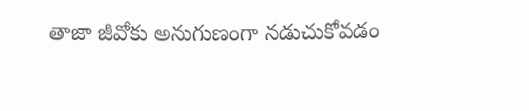తాజా జీవోకు అనుగుణంగా నడుచుకోవడం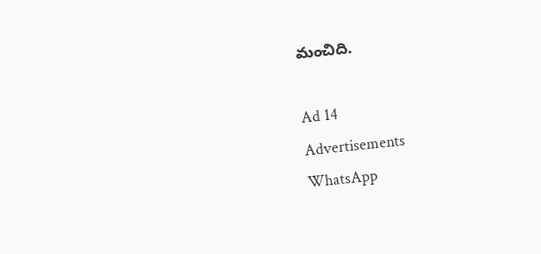మంచిది.

Ad 14
Advertisements
WhatsApp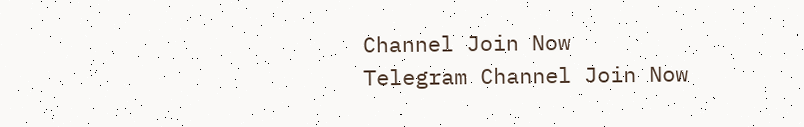Channel Join Now
Telegram Channel Join Now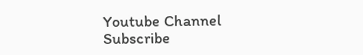Youtube Channel Subscribe